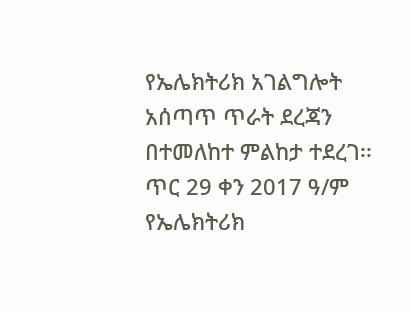የኤሌክትሪክ አገልግሎት አሰጣጥ ጥራት ደረጃን በተመለከተ ምልከታ ተደረገ፡፡
ጥር 29 ቀን 2017 ዓ/ም
የኤሌክትሪክ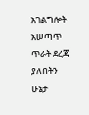አገልግሎት አሠጣጥ ጥራት ደረጃ ያለበትን ሁኔታ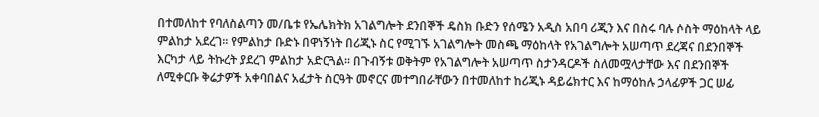በተመለከተ የባለስልጣን መ/ቤቱ የኤሌክትክ አገልግሎት ደንበኞች ዴስክ ቡድን የሰሜን አዲስ አበባ ሪጂን እና በስሩ ባሉ ሶስት ማዕከላት ላይ ምልከታ አደረገ፡፡ የምልከታ ቡድኑ በዋነኝነት በሪጂኑ ስር የሚገኙ አገልግሎት መስጫ ማዕከላት የአገልግሎት አሠጣጥ ደረጃና በደንበኞች እርካታ ላይ ትኩረት ያደረገ ምልከታ አድርጓል፡፡ በጉብኝቱ ወቅትም የአገልግሎት አሠጣጥ ስታንዳርዶች ስለመሟላታቸው እና በደንበኞች ለሚቀርቡ ቅሬታዎች አቀባበልና አፈታት ስርዓት መኖርና መተግበራቸውን በተመለከተ ከሪጂኑ ዳይሬክተር እና ከማዕከሉ ኃላፊዎች ጋር ሠፊ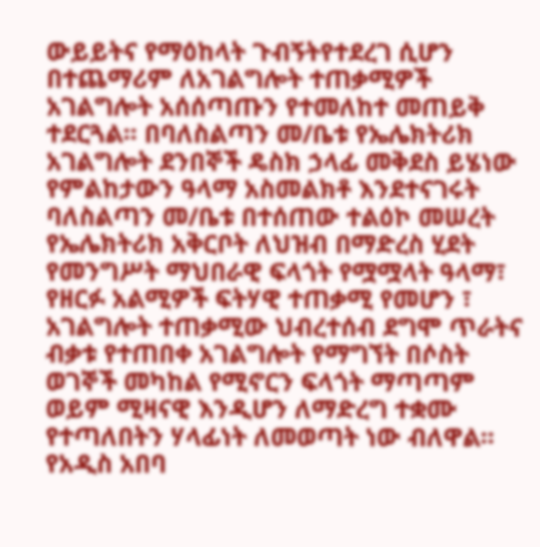ውይይትና የማዕከላት ጉብኝትየተደረገ ሲሆን በተጨማሪም ለአገልግሎት ተጠቃሚዎች አገልግሎት አሰሰጣጡን የተመለከተ መጠይቅ ተደርጓል፡፡ በባለስልጣን መ/ቤቱ የኤሌክትሪክ አገልግሎት ደንበኞች ዴስክ ኃላፊ መቅደስ ይሄነው የምልከታውን ዓላማ አስመልክቶ እንደተናገሩት ባለስልጣን መ/ቤቱ በተሰጠው ተልዕኮ መሠረት የኤሌክትሪክ አቅርቦት ለህዝብ በማድረስ ሂደት የመንግሥት ማህበራዊ ፍላጎት የሟሟላት ዓላማ፣ የዘርፉ አልሚዎች ፍትሃዊ ተጠቃሚ የመሆን ፣ አገልግሎት ተጠቃሚው ህብረተሰብ ደግሞ ጥራትና ብቃቱ የተጠበቀ አገልግሎት የማግኘት በሶስት ወገኞች መካከል የሚኖርን ፍላጎት ማጣጣም ወይም ሚዛናዊ እንዲሆን ለማድረግ ተቋሙ የተጣለበትን ሃላፊነት ለመወጣት ነው ብለዋል፡፡ የአዲስ አበባ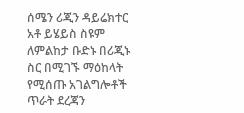ሰሜን ሪጂን ዳይሬክተር አቶ ይሄይስ ስዩም ለምልከታ ቡድኑ በሪጂኑ ስር በሚገኙ ማዕከላት የሚሰጡ አገልግሎቶች ጥራት ደረጃን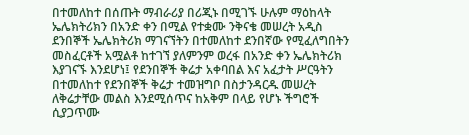በተመለከተ በሰጡት ማብራሪያ በሪጂኑ በሚገኙ ሁሉም ማዕከላት ኤሌክትሪክን በአንድ ቀን በሚል የተቋሙ ንቅናቄ መሠረት አዲስ ደንበኞች ኤሌክትሪክ ማገናኘትን በተመለከተ ደንበኛው የሚፈለግበትን መስፈርቶች አሟልቶ ከተገኘ ያለምንም ወረፋ በአንድ ቀን ኤሌክትሪክ እያገናኙ እንደሆነ፤ የደንበኞች ቅሬታ አቀባበል እና አፈታት ሥርዓትን በተመለከተ የደንበኞች ቅሬታ ተመዝግቦ በስታንዳርዱ መሠረት ለቅሬታቸው መልስ እንደሚሰጥና ከአቅም በላይ የሆኑ ችግሮች ሲያጋጥሙ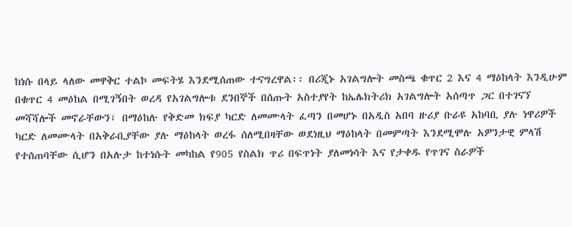ከነሱ በላይ ላለው መዋቅር ተልኮ መፍትሄ እንደሚሰጠው ተናግረዋል፡፡ በሪጂኑ አገልግሎት መስጫ ቁጥር 2 እና 4 ማዕከላት እንዲሁም በቁጥር 4 መዕከል በሚገኝበት ወረዳ የአገልግሎቱ ደንበኞች በሰጡት አስተያየት ከኤሌክትሪክ አገልግሎት አሰጣጥ ጋር በተገናኘ መሻሻሎች መኖራቸውን፣ በማዕከሉ የቅድመ ክፍያ ካርድ ለመሙላት ፈጣን በመሆኑ በአዲስ አበባ ዙሪያ ቡራዩ አከባቢ ያሉ ነዋሪዎች ካርድ ለመሙላት በአቅራቢያቸው ያሉ ማዕከላት ወረፋ ሰለሚበዛቸው ወደነዚህ ማዕከላት በመምጣት እንደሚሞሉ አዎንታዊ ምላሽ የተሰጠባቸው ሲሆን በአሉታ ከተነሱት መካከል የ905 የስልክ ጥሪ በፍጥነት ያለመነሳት እና የታቀዱ የጥገና ስራዎች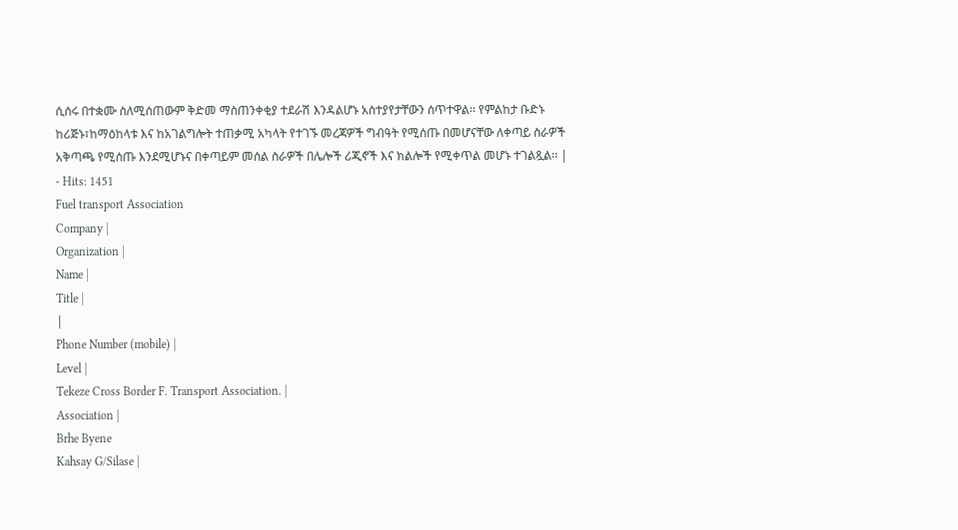ሲሰሩ በተቋሙ ስለሚሰጠውም ቅድመ ማስጠንቀቂያ ተደራሽ እንዳልሆኑ አስተያየታቸውን ሰጥተዋል፡፡ የምልከታ ቡድኑ ከሪጅኑ፣ከማዕከላቱ እና ከአገልግሎት ተጠቃሚ አካላት የተገኙ መረጃዎች ግብዓት የሚሰጡ በመሆናቸው ለቀጣይ ስራዎች አቅጣጫ የሚሰጡ እንደሚሆኑና በቀጣይም መሰል ስራዎች በሌሎች ሪጂኖች እና ክልሎች የሚቀጥል መሆኑ ተገልጿል፡፡ |
- Hits: 1451
Fuel transport Association
Company |
Organization |
Name |
Title |
|
Phone Number (mobile) |
Level |
Tekeze Cross Border F. Transport Association. |
Association |
Brhe Byene
Kahsay G/Silase |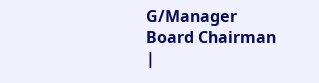G/Manager
Board Chairman |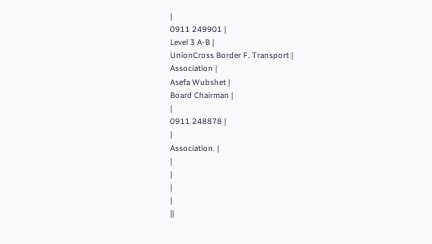|
0911 249901 |
Level 3 A-B |
UnionCross Border F. Transport |
Association |
Asefa Wubshet |
Board Chairman |
|
0911 248878 |
|
Association. |
|
|
|
|
||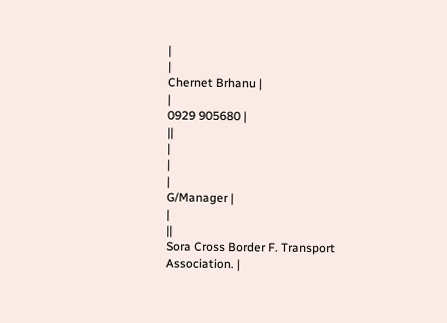|
|
Chernet Brhanu |
|
0929 905680 |
||
|
|
|
G/Manager |
|
||
Sora Cross Border F. Transport Association. |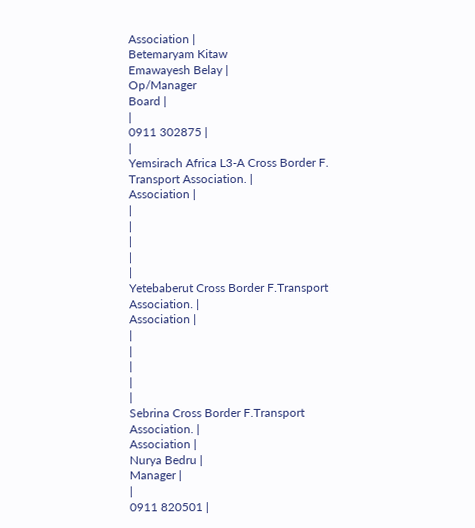Association |
Betemaryam Kitaw
Emawayesh Belay |
Op/Manager
Board |
|
0911 302875 |
|
Yemsirach Africa L3-A Cross Border F. Transport Association. |
Association |
|
|
|
|
|
Yetebaberut Cross Border F.Transport Association. |
Association |
|
|
|
|
|
Sebrina Cross Border F.Transport Association. |
Association |
Nurya Bedru |
Manager |
|
0911 820501 |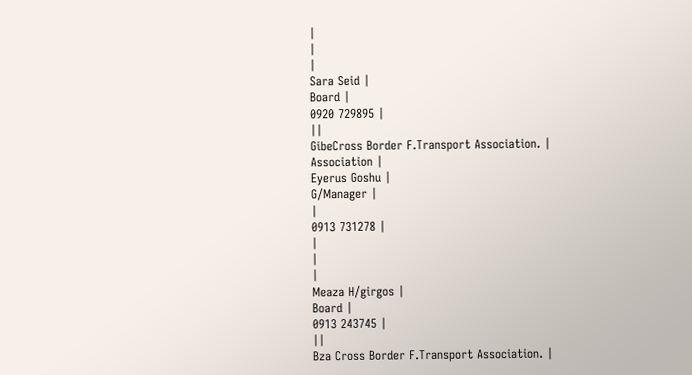|
|
|
Sara Seid |
Board |
0920 729895 |
||
GibeCross Border F.Transport Association. |
Association |
Eyerus Goshu |
G/Manager |
|
0913 731278 |
|
|
|
Meaza H/girgos |
Board |
0913 243745 |
||
Bza Cross Border F.Transport Association. |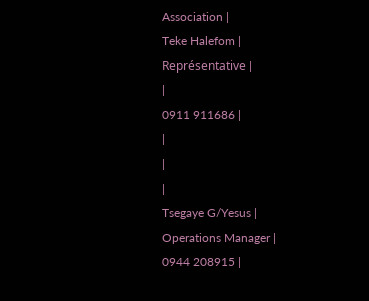Association |
Teke Halefom |
Représentative |
|
0911 911686 |
|
|
|
Tsegaye G/Yesus |
Operations Manager |
0944 208915 |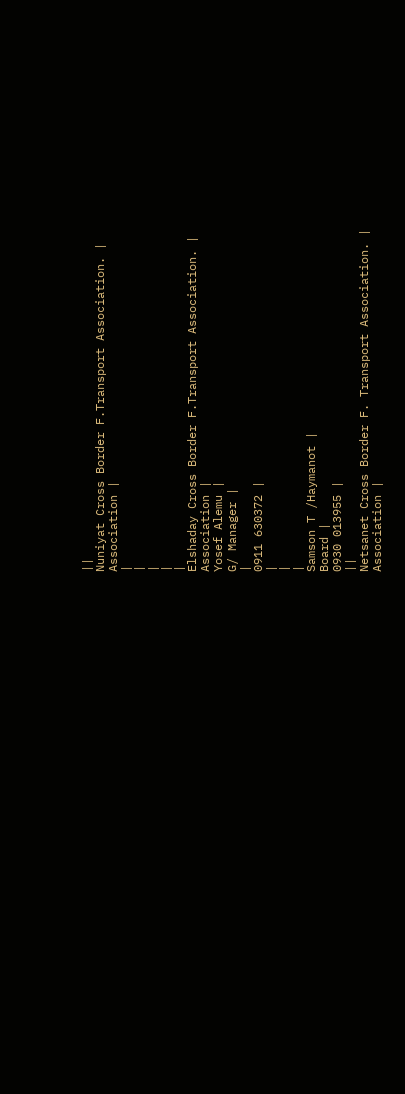||
Nuniyat Cross Border F.Transport Association. |
Association |
|
|
|
|
|
Elshaday Cross Border F.Transport Association. |
Association |
Yosef Alemu |
G/ Manager |
|
0911 630372 |
|
|
|
Samson T /Haymanot |
Board |
0930 013955 |
||
Netsanet Cross Border F. Transport Association. |
Association |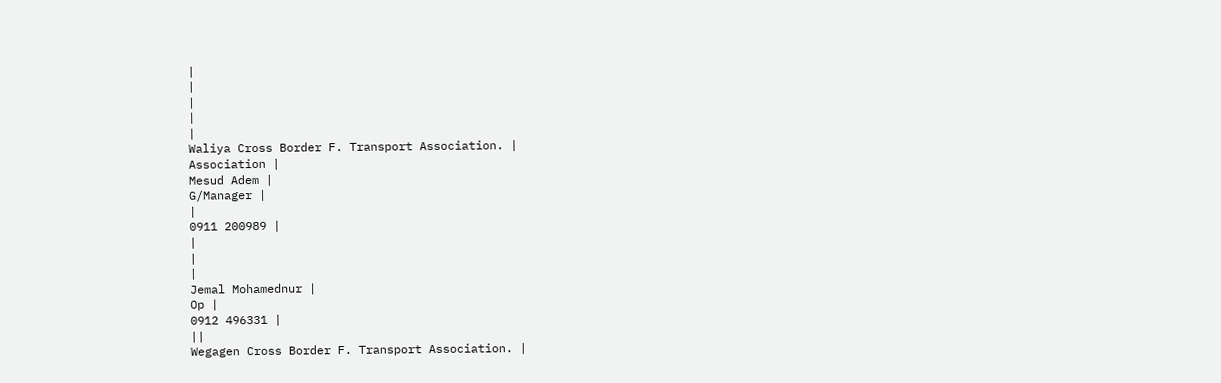|
|
|
|
|
Waliya Cross Border F. Transport Association. |
Association |
Mesud Adem |
G/Manager |
|
0911 200989 |
|
|
|
Jemal Mohamednur |
Op |
0912 496331 |
||
Wegagen Cross Border F. Transport Association. |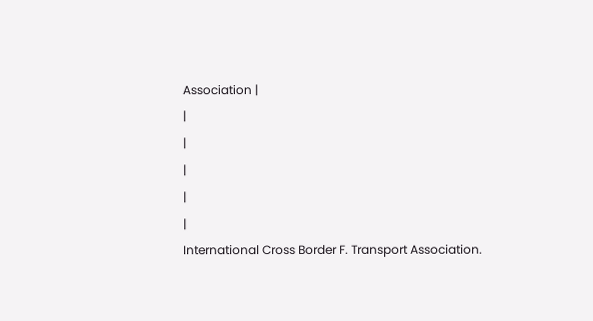Association |
|
|
|
|
|
International Cross Border F. Transport Association.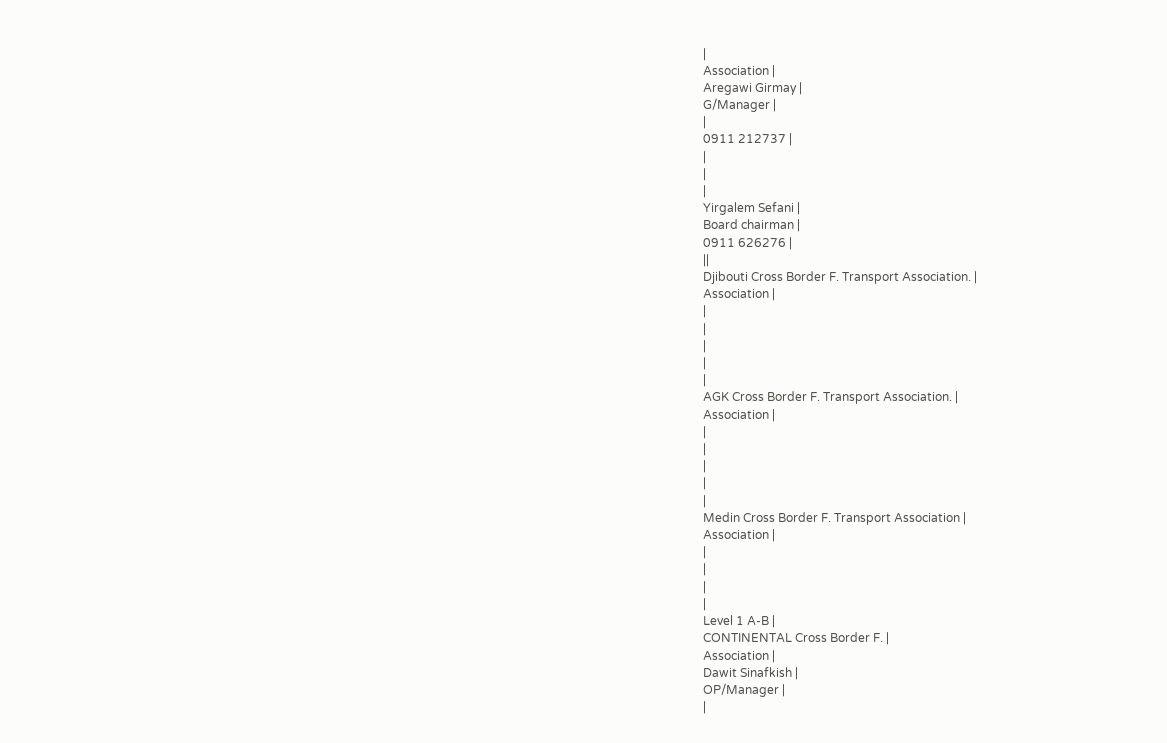|
Association |
Aregawi Girmay |
G/Manager |
|
0911 212737 |
|
|
|
Yirgalem Sefani |
Board chairman |
0911 626276 |
||
Djibouti Cross Border F. Transport Association. |
Association |
|
|
|
|
|
AGK Cross Border F. Transport Association. |
Association |
|
|
|
|
|
Medin Cross Border F. Transport Association |
Association |
|
|
|
|
Level 1 A-B |
CONTINENTAL Cross Border F. |
Association |
Dawit Sinafkish |
OP/Manager |
|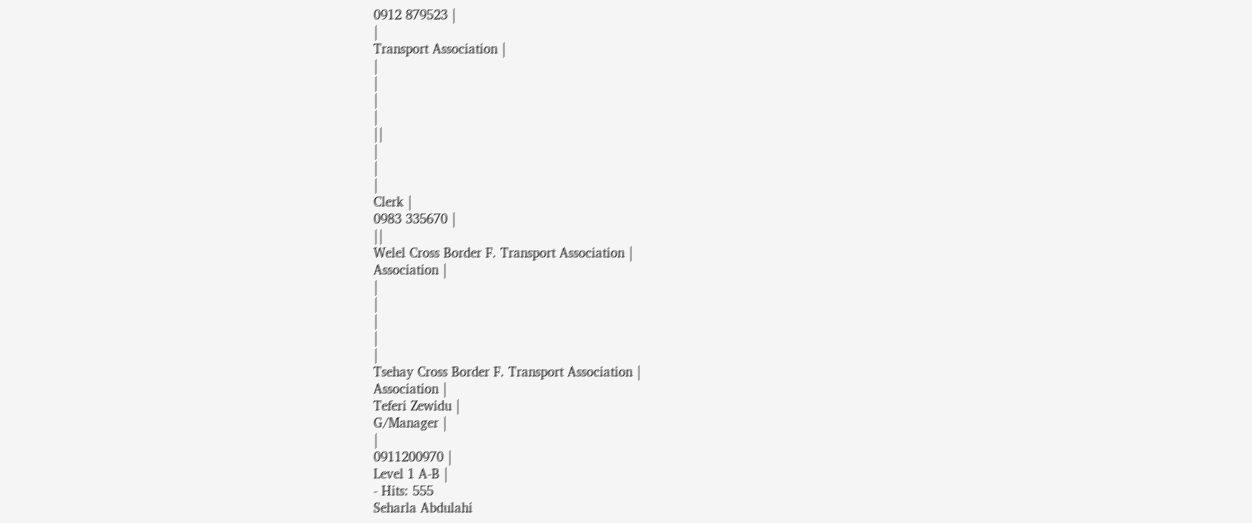0912 879523 |
|
Transport Association |
|
|
|
|
||
|
|
|
Clerk |
0983 335670 |
||
Welel Cross Border F. Transport Association |
Association |
|
|
|
|
|
Tsehay Cross Border F. Transport Association |
Association |
Teferi Zewidu |
G/Manager |
|
0911200970 |
Level 1 A-B |
- Hits: 555
Seharla Abdulahi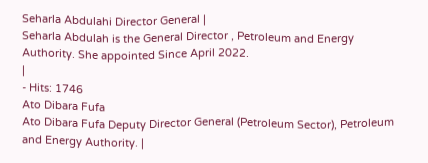Seharla Abdulahi Director General |
Seharla Abdulah is the General Director , Petroleum and Energy Authority. She appointed Since April 2022.
|
- Hits: 1746
Ato Dibara Fufa
Ato Dibara Fufa Deputy Director General (Petroleum Sector), Petroleum and Energy Authority. |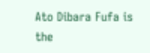Ato Dibara Fufa is the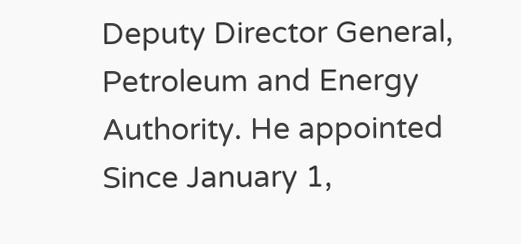Deputy Director General, Petroleum and Energy Authority. He appointed Since January 1,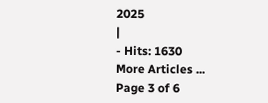2025
|
- Hits: 1630
More Articles ...
Page 3 of 6